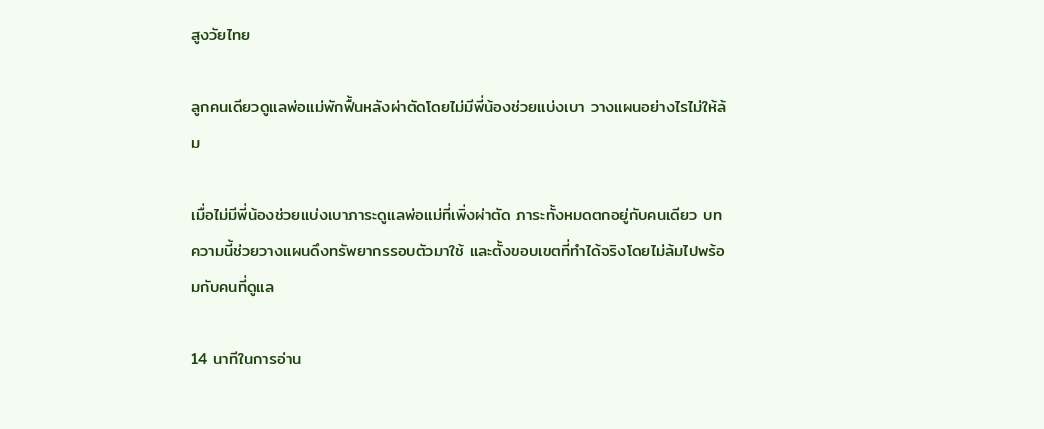สูงวัยไทย

ลูกคนเดียวดูแลพ่อแม่พักฟื้นหลังผ่าตัดโดยไม่มีพี่น้องช่วยแบ่งเบา วางแผนอย่างไรไม่ให้ล้ม

เมื่อไม่มีพี่น้องช่วยแบ่งเบาภาระดูแลพ่อแม่ที่เพิ่งผ่าตัด ภาระทั้งหมดตกอยู่กับคนเดียว บทความนี้ช่วยวางแผนดึงทรัพยากรรอบตัวมาใช้ และตั้งขอบเขตที่ทำได้จริงโดยไม่ล้มไปพร้อมกับคนที่ดูแล

14 นาทีในการอ่าน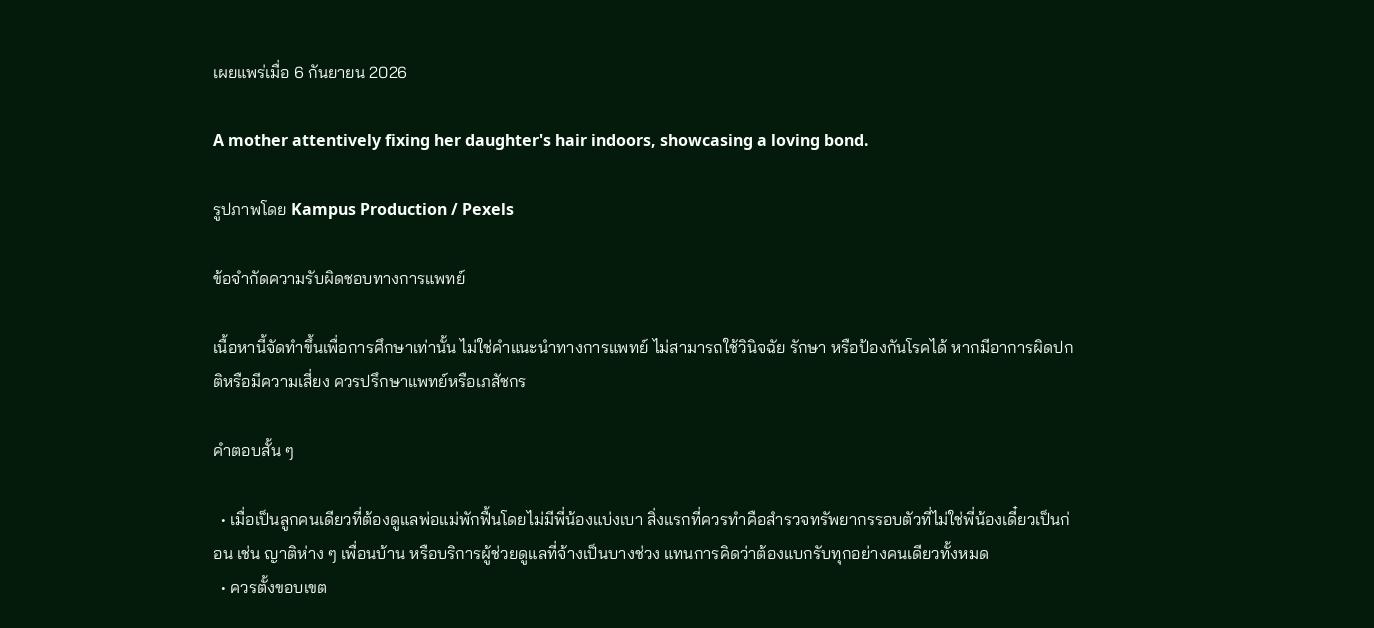เผยแพร่เมื่อ 6 กันยายน 2026

A mother attentively fixing her daughter's hair indoors, showcasing a loving bond.

รูปภาพโดย Kampus Production / Pexels

ข้อจำกัดความรับผิดชอบทางการแพทย์

เนื้อหานี้จัดทำขึ้นเพื่อการศึกษาเท่านั้น ไม่ใช่คำแนะนำทางการแพทย์ ไม่สามารถใช้วินิจฉัย รักษา หรือป้องกันโรคได้ หากมีอาการผิดปกติหรือมีความเสี่ยง ควรปรึกษาแพทย์หรือเภสัชกร

คำตอบสั้น ๆ

  • เมื่อเป็นลูกคนเดียวที่ต้องดูแลพ่อแม่พักฟื้นโดยไม่มีพี่น้องแบ่งเบา สิ่งแรกที่ควรทำคือสำรวจทรัพยากรรอบตัวที่ไม่ใช่พี่น้องเดี๋ยวเป็นก่อน เช่น ญาติห่าง ๆ เพื่อนบ้าน หรือบริการผู้ช่วยดูแลที่จ้างเป็นบางช่วง แทนการคิดว่าต้องแบกรับทุกอย่างคนเดียวทั้งหมด
  • ควรตั้งขอบเขต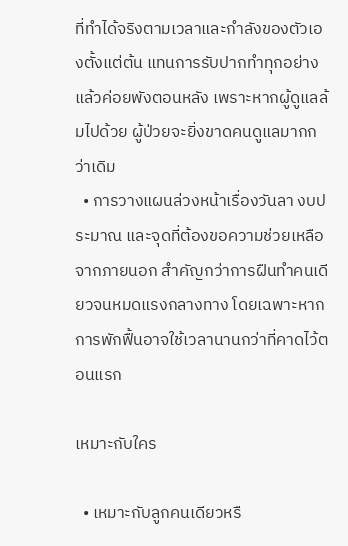ที่ทำได้จริงตามเวลาและกำลังของตัวเองตั้งแต่ต้น แทนการรับปากทำทุกอย่างแล้วค่อยพังตอนหลัง เพราะหากผู้ดูแลล้มไปด้วย ผู้ป่วยจะยิ่งขาดคนดูแลมากกว่าเดิม
  • การวางแผนล่วงหน้าเรื่องวันลา งบประมาณ และจุดที่ต้องขอความช่วยเหลือจากภายนอก สำคัญกว่าการฝืนทำคนเดียวจนหมดแรงกลางทาง โดยเฉพาะหากการพักฟื้นอาจใช้เวลานานกว่าที่คาดไว้ตอนแรก

เหมาะกับใคร

  • เหมาะกับลูกคนเดียวหรื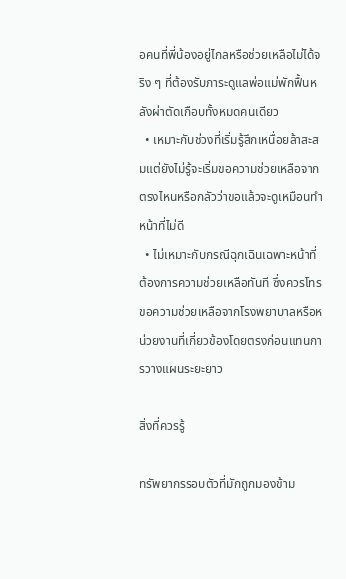อคนที่พี่น้องอยู่ไกลหรือช่วยเหลือไม่ได้จริง ๆ ที่ต้องรับภาระดูแลพ่อแม่พักฟื้นหลังผ่าตัดเกือบทั้งหมดคนเดียว
  • เหมาะกับช่วงที่เริ่มรู้สึกเหนื่อยล้าสะสมแต่ยังไม่รู้จะเริ่มขอความช่วยเหลือจากตรงไหนหรือกลัวว่าขอแล้วจะดูเหมือนทำหน้าที่ไม่ดี
  • ไม่เหมาะกับกรณีฉุกเฉินเฉพาะหน้าที่ต้องการความช่วยเหลือทันที ซึ่งควรโทรขอความช่วยเหลือจากโรงพยาบาลหรือหน่วยงานที่เกี่ยวข้องโดยตรงก่อนแทนการวางแผนระยะยาว

สิ่งที่ควรรู้

ทรัพยากรรอบตัวที่มักถูกมองข้าม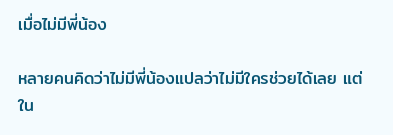เมื่อไม่มีพี่น้อง

หลายคนคิดว่าไม่มีพี่น้องแปลว่าไม่มีใครช่วยได้เลย แต่ใน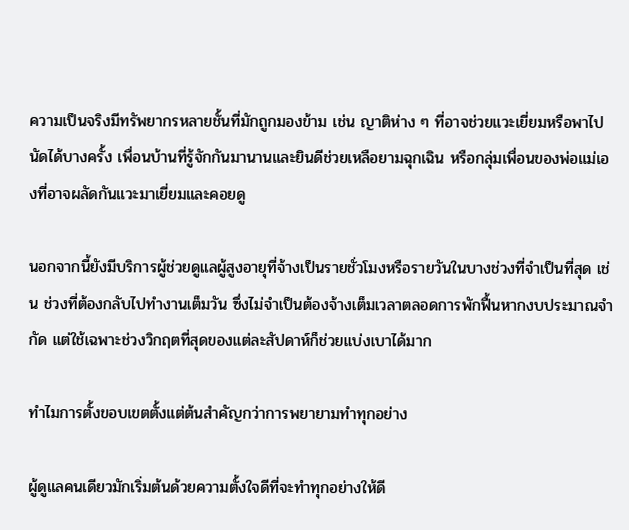ความเป็นจริงมีทรัพยากรหลายชั้นที่มักถูกมองข้าม เช่น ญาติห่าง ๆ ที่อาจช่วยแวะเยี่ยมหรือพาไปนัดได้บางครั้ง เพื่อนบ้านที่รู้จักกันมานานและยินดีช่วยเหลือยามฉุกเฉิน หรือกลุ่มเพื่อนของพ่อแม่เองที่อาจผลัดกันแวะมาเยี่ยมและคอยดู

นอกจากนี้ยังมีบริการผู้ช่วยดูแลผู้สูงอายุที่จ้างเป็นรายชั่วโมงหรือรายวันในบางช่วงที่จำเป็นที่สุด เช่น ช่วงที่ต้องกลับไปทำงานเต็มวัน ซึ่งไม่จำเป็นต้องจ้างเต็มเวลาตลอดการพักฟื้นหากงบประมาณจำกัด แต่ใช้เฉพาะช่วงวิกฤตที่สุดของแต่ละสัปดาห์ก็ช่วยแบ่งเบาได้มาก

ทำไมการตั้งขอบเขตตั้งแต่ต้นสำคัญกว่าการพยายามทำทุกอย่าง

ผู้ดูแลคนเดียวมักเริ่มต้นด้วยความตั้งใจดีที่จะทำทุกอย่างให้ดี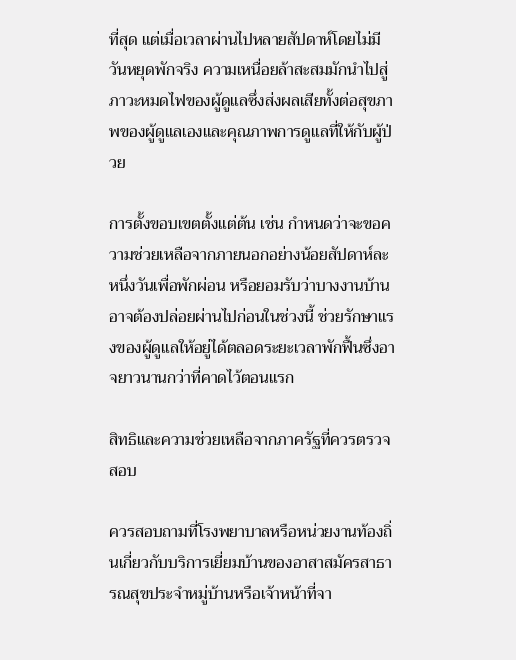ที่สุด แต่เมื่อเวลาผ่านไปหลายสัปดาห์โดยไม่มีวันหยุดพักจริง ความเหนื่อยล้าสะสมมักนำไปสู่ภาวะหมดไฟของผู้ดูแลซึ่งส่งผลเสียทั้งต่อสุขภาพของผู้ดูแลเองและคุณภาพการดูแลที่ให้กับผู้ป่วย

การตั้งขอบเขตตั้งแต่ต้น เช่น กำหนดว่าจะขอความช่วยเหลือจากภายนอกอย่างน้อยสัปดาห์ละหนึ่งวันเพื่อพักผ่อน หรือยอมรับว่าบางงานบ้านอาจต้องปล่อยผ่านไปก่อนในช่วงนี้ ช่วยรักษาแรงของผู้ดูแลให้อยู่ได้ตลอดระยะเวลาพักฟื้นซึ่งอาจยาวนานกว่าที่คาดไว้ตอนแรก

สิทธิและความช่วยเหลือจากภาครัฐที่ควรตรวจสอบ

ควรสอบถามที่โรงพยาบาลหรือหน่วยงานท้องถิ่นเกี่ยวกับบริการเยี่ยมบ้านของอาสาสมัครสาธารณสุขประจำหมู่บ้านหรือเจ้าหน้าที่จา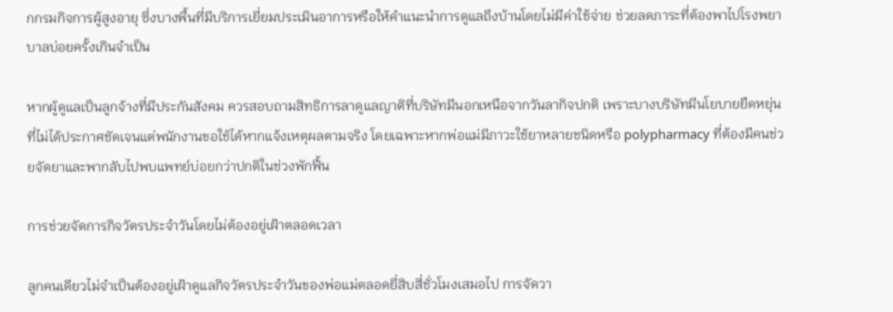กกรมกิจการผู้สูงอายุ ซึ่งบางพื้นที่มีบริการเยี่ยมประเมินอาการหรือให้คำแนะนำการดูแลถึงบ้านโดยไม่มีค่าใช้จ่าย ช่วยลดภาระที่ต้องพาไปโรงพยาบาลบ่อยครั้งเกินจำเป็น

หากผู้ดูแลเป็นลูกจ้างที่มีประกันสังคม ควรสอบถามสิทธิการลาดูแลญาติที่บริษัทมีนอกเหนือจากวันลากิจปกติ เพราะบางบริษัทมีนโยบายยืดหยุ่นที่ไม่ได้ประกาศชัดเจนแต่พนักงานขอใช้ได้หากแจ้งเหตุผลตามจริง โดยเฉพาะหากพ่อแม่มีภาวะใช้ยาหลายชนิดหรือ polypharmacy ที่ต้องมีคนช่วยจัดยาและพากลับไปพบแพทย์บ่อยกว่าปกติในช่วงพักฟื้น

การช่วยจัดการกิจวัตรประจำวันโดยไม่ต้องอยู่เฝ้าตลอดเวลา

ลูกคนเดียวไม่จำเป็นต้องอยู่เฝ้าดูแลกิจวัตรประจำวันของพ่อแม่ตลอดยี่สิบสี่ชั่วโมงเสมอไป การจัดวา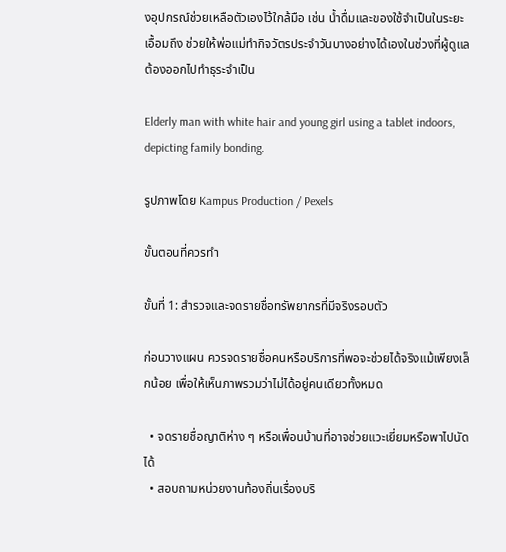งอุปกรณ์ช่วยเหลือตัวเองไว้ใกล้มือ เช่น น้ำดื่มและของใช้จำเป็นในระยะเอื้อมถึง ช่วยให้พ่อแม่ทำกิจวัตรประจำวันบางอย่างได้เองในช่วงที่ผู้ดูแลต้องออกไปทำธุระจำเป็น

Elderly man with white hair and young girl using a tablet indoors, depicting family bonding.

รูปภาพโดย Kampus Production / Pexels

ขั้นตอนที่ควรทำ

ขั้นที่ 1: สำรวจและจดรายชื่อทรัพยากรที่มีจริงรอบตัว

ก่อนวางแผน ควรจดรายชื่อคนหรือบริการที่พอจะช่วยได้จริงแม้เพียงเล็กน้อย เพื่อให้เห็นภาพรวมว่าไม่ได้อยู่คนเดียวทั้งหมด

  • จดรายชื่อญาติห่าง ๆ หรือเพื่อนบ้านที่อาจช่วยแวะเยี่ยมหรือพาไปนัดได้
  • สอบถามหน่วยงานท้องถิ่นเรื่องบริ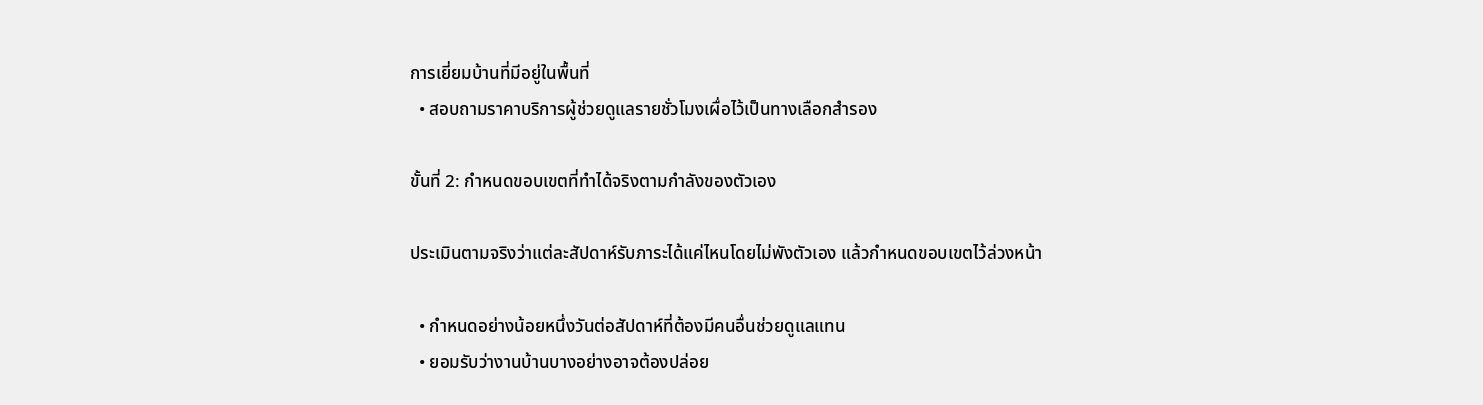การเยี่ยมบ้านที่มีอยู่ในพื้นที่
  • สอบถามราคาบริการผู้ช่วยดูแลรายชั่วโมงเผื่อไว้เป็นทางเลือกสำรอง

ขั้นที่ 2: กำหนดขอบเขตที่ทำได้จริงตามกำลังของตัวเอง

ประเมินตามจริงว่าแต่ละสัปดาห์รับภาระได้แค่ไหนโดยไม่พังตัวเอง แล้วกำหนดขอบเขตไว้ล่วงหน้า

  • กำหนดอย่างน้อยหนึ่งวันต่อสัปดาห์ที่ต้องมีคนอื่นช่วยดูแลแทน
  • ยอมรับว่างานบ้านบางอย่างอาจต้องปล่อย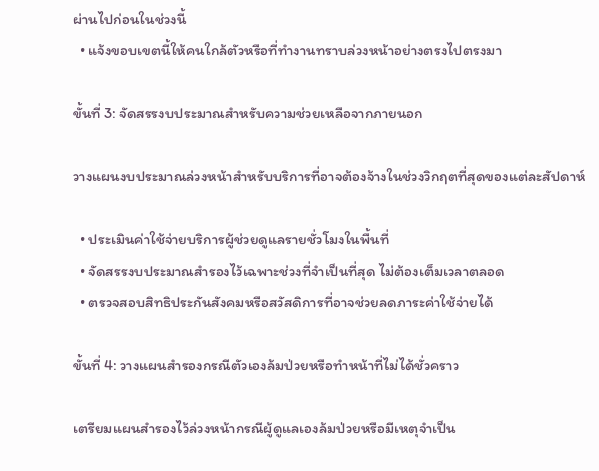ผ่านไปก่อนในช่วงนี้
  • แจ้งขอบเขตนี้ให้คนใกล้ตัวหรือที่ทำงานทราบล่วงหน้าอย่างตรงไปตรงมา

ขั้นที่ 3: จัดสรรงบประมาณสำหรับความช่วยเหลือจากภายนอก

วางแผนงบประมาณล่วงหน้าสำหรับบริการที่อาจต้องจ้างในช่วงวิกฤตที่สุดของแต่ละสัปดาห์

  • ประเมินค่าใช้จ่ายบริการผู้ช่วยดูแลรายชั่วโมงในพื้นที่
  • จัดสรรงบประมาณสำรองไว้เฉพาะช่วงที่จำเป็นที่สุด ไม่ต้องเต็มเวลาตลอด
  • ตรวจสอบสิทธิประกันสังคมหรือสวัสดิการที่อาจช่วยลดภาระค่าใช้จ่ายได้

ขั้นที่ 4: วางแผนสำรองกรณีตัวเองล้มป่วยหรือทำหน้าที่ไม่ได้ชั่วคราว

เตรียมแผนสำรองไว้ล่วงหน้ากรณีผู้ดูแลเองล้มป่วยหรือมีเหตุจำเป็น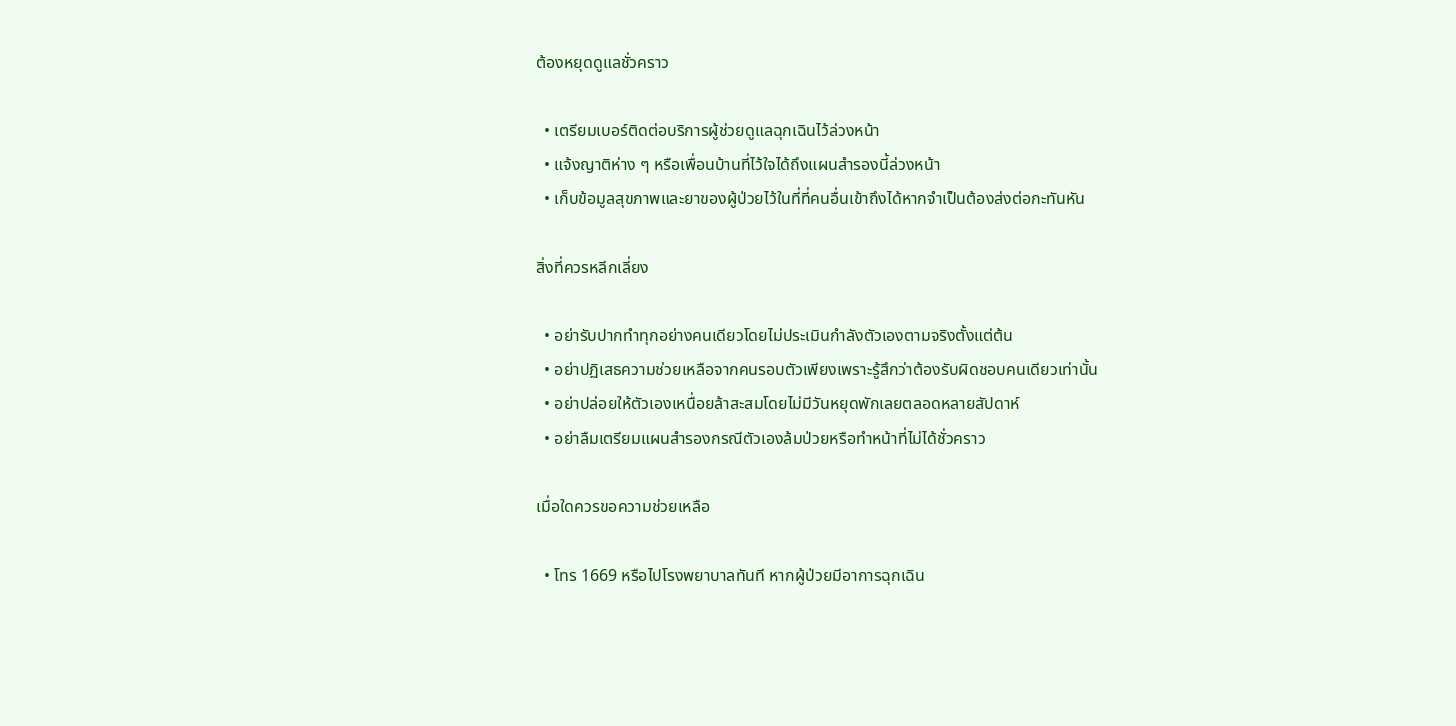ต้องหยุดดูแลชั่วคราว

  • เตรียมเบอร์ติดต่อบริการผู้ช่วยดูแลฉุกเฉินไว้ล่วงหน้า
  • แจ้งญาติห่าง ๆ หรือเพื่อนบ้านที่ไว้ใจได้ถึงแผนสำรองนี้ล่วงหน้า
  • เก็บข้อมูลสุขภาพและยาของผู้ป่วยไว้ในที่ที่คนอื่นเข้าถึงได้หากจำเป็นต้องส่งต่อกะทันหัน

สิ่งที่ควรหลีกเลี่ยง

  • อย่ารับปากทำทุกอย่างคนเดียวโดยไม่ประเมินกำลังตัวเองตามจริงตั้งแต่ต้น
  • อย่าปฏิเสธความช่วยเหลือจากคนรอบตัวเพียงเพราะรู้สึกว่าต้องรับผิดชอบคนเดียวเท่านั้น
  • อย่าปล่อยให้ตัวเองเหนื่อยล้าสะสมโดยไม่มีวันหยุดพักเลยตลอดหลายสัปดาห์
  • อย่าลืมเตรียมแผนสำรองกรณีตัวเองล้มป่วยหรือทำหน้าที่ไม่ได้ชั่วคราว

เมื่อใดควรขอความช่วยเหลือ

  • โทร 1669 หรือไปโรงพยาบาลทันที หากผู้ป่วยมีอาการฉุกเฉิน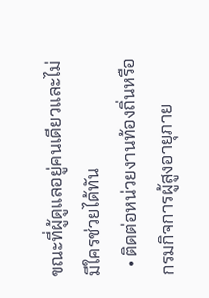ขณะที่ผู้ดูแลอยู่คนเดียวและไม่มีใครช่วยได้ทัน
  • ติดต่อหน่วยงานท้องถิ่นหรือกรมกิจการผู้สูงอายุภาย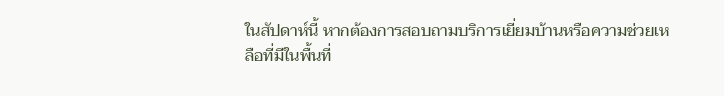ในสัปดาห์นี้ หากต้องการสอบถามบริการเยี่ยมบ้านหรือความช่วยเหลือที่มีในพื้นที่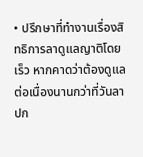• ปรึกษาที่ทำงานเรื่องสิทธิการลาดูแลญาติโดยเร็ว หากคาดว่าต้องดูแลต่อเนื่องนานกว่าที่วันลาปก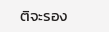ติจะรอง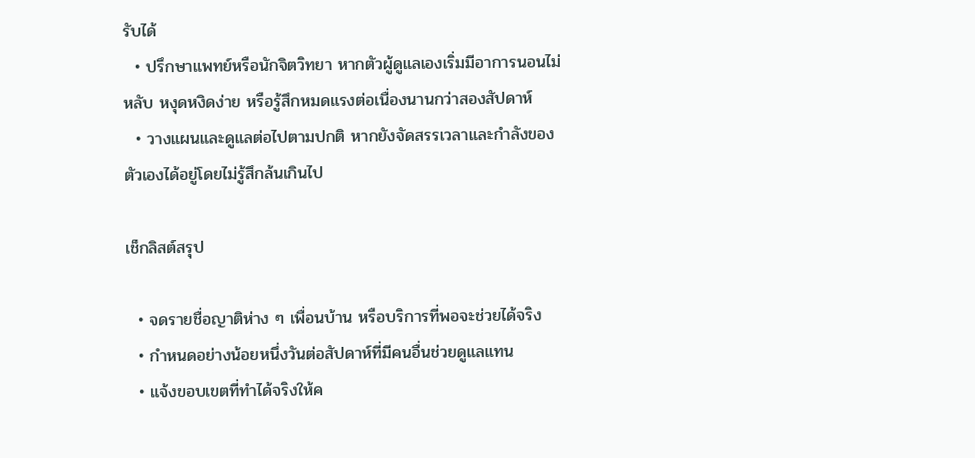รับได้
  • ปรึกษาแพทย์หรือนักจิตวิทยา หากตัวผู้ดูแลเองเริ่มมีอาการนอนไม่หลับ หงุดหงิดง่าย หรือรู้สึกหมดแรงต่อเนื่องนานกว่าสองสัปดาห์
  • วางแผนและดูแลต่อไปตามปกติ หากยังจัดสรรเวลาและกำลังของตัวเองได้อยู่โดยไม่รู้สึกล้นเกินไป

เช็กลิสต์สรุป

  • จดรายชื่อญาติห่าง ๆ เพื่อนบ้าน หรือบริการที่พอจะช่วยได้จริง
  • กำหนดอย่างน้อยหนึ่งวันต่อสัปดาห์ที่มีคนอื่นช่วยดูแลแทน
  • แจ้งขอบเขตที่ทำได้จริงให้ค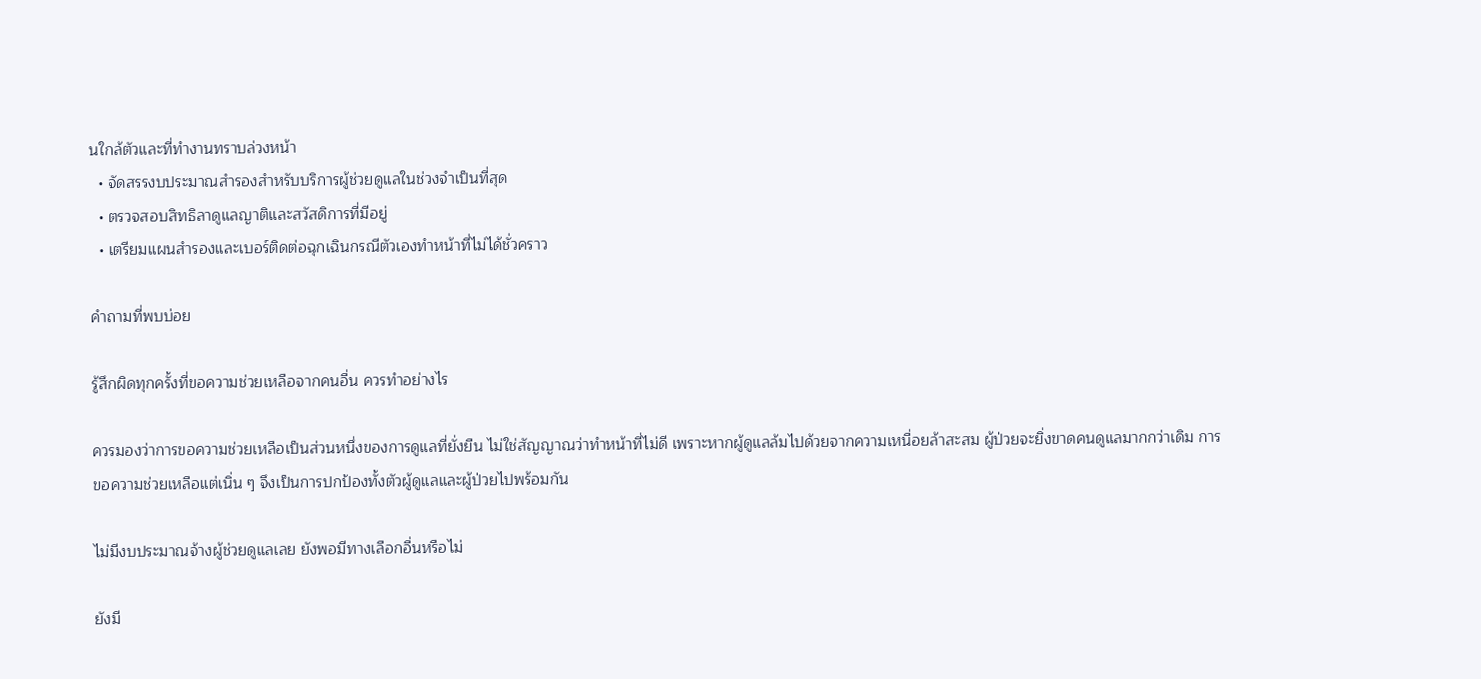นใกล้ตัวและที่ทำงานทราบล่วงหน้า
  • จัดสรรงบประมาณสำรองสำหรับบริการผู้ช่วยดูแลในช่วงจำเป็นที่สุด
  • ตรวจสอบสิทธิลาดูแลญาติและสวัสดิการที่มีอยู่
  • เตรียมแผนสำรองและเบอร์ติดต่อฉุกเฉินกรณีตัวเองทำหน้าที่ไม่ได้ชั่วคราว

คำถามที่พบบ่อย

รู้สึกผิดทุกครั้งที่ขอความช่วยเหลือจากคนอื่น ควรทำอย่างไร

ควรมองว่าการขอความช่วยเหลือเป็นส่วนหนึ่งของการดูแลที่ยั่งยืน ไม่ใช่สัญญาณว่าทำหน้าที่ไม่ดี เพราะหากผู้ดูแลล้มไปด้วยจากความเหนื่อยล้าสะสม ผู้ป่วยจะยิ่งขาดคนดูแลมากกว่าเดิม การขอความช่วยเหลือแต่เนิ่น ๆ จึงเป็นการปกป้องทั้งตัวผู้ดูแลและผู้ป่วยไปพร้อมกัน

ไม่มีงบประมาณจ้างผู้ช่วยดูแลเลย ยังพอมีทางเลือกอื่นหรือไม่

ยังมี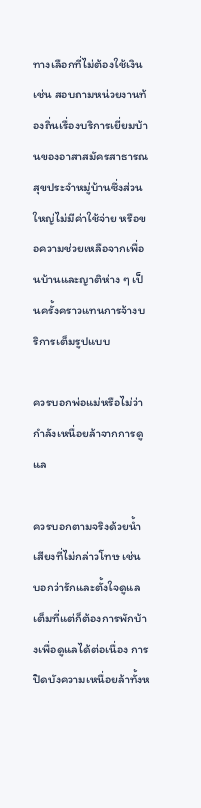ทางเลือกที่ไม่ต้องใช้เงิน เช่น สอบถามหน่วยงานท้องถิ่นเรื่องบริการเยี่ยมบ้านของอาสาสมัครสาธารณสุขประจำหมู่บ้านซึ่งส่วนใหญ่ไม่มีค่าใช้จ่าย หรือขอความช่วยเหลือจากเพื่อนบ้านและญาติห่าง ๆ เป็นครั้งคราวแทนการจ้างบริการเต็มรูปแบบ

ควรบอกพ่อแม่หรือไม่ว่ากำลังเหนื่อยล้าจากการดูแล

ควรบอกตามจริงด้วยน้ำเสียงที่ไม่กล่าวโทษ เช่น บอกว่ารักและตั้งใจดูแลเต็มที่แต่ก็ต้องการพักบ้างเพื่อดูแลได้ต่อเนื่อง การปิดบังความเหนื่อยล้าทั้งห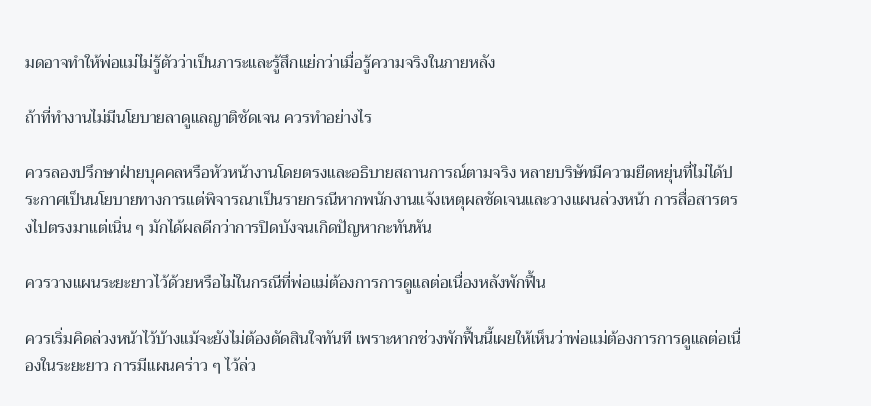มดอาจทำให้พ่อแม่ไม่รู้ตัวว่าเป็นภาระและรู้สึกแย่กว่าเมื่อรู้ความจริงในภายหลัง

ถ้าที่ทำงานไม่มีนโยบายลาดูแลญาติชัดเจน ควรทำอย่างไร

ควรลองปรึกษาฝ่ายบุคคลหรือหัวหน้างานโดยตรงและอธิบายสถานการณ์ตามจริง หลายบริษัทมีความยืดหยุ่นที่ไม่ได้ประกาศเป็นนโยบายทางการแต่พิจารณาเป็นรายกรณีหากพนักงานแจ้งเหตุผลชัดเจนและวางแผนล่วงหน้า การสื่อสารตรงไปตรงมาแต่เนิ่น ๆ มักได้ผลดีกว่าการปิดบังจนเกิดปัญหากะทันหัน

ควรวางแผนระยะยาวไว้ด้วยหรือไม่ในกรณีที่พ่อแม่ต้องการการดูแลต่อเนื่องหลังพักฟื้น

ควรเริ่มคิดล่วงหน้าไว้บ้างแม้จะยังไม่ต้องตัดสินใจทันที เพราะหากช่วงพักฟื้นนี้เผยให้เห็นว่าพ่อแม่ต้องการการดูแลต่อเนื่องในระยะยาว การมีแผนคร่าว ๆ ไว้ล่ว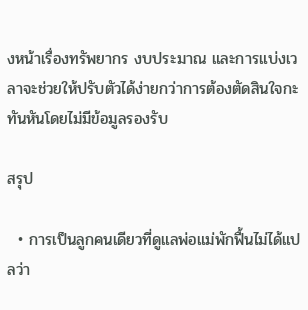งหน้าเรื่องทรัพยากร งบประมาณ และการแบ่งเวลาจะช่วยให้ปรับตัวได้ง่ายกว่าการต้องตัดสินใจกะทันหันโดยไม่มีข้อมูลรองรับ

สรุป

  • การเป็นลูกคนเดียวที่ดูแลพ่อแม่พักฟื้นไม่ได้แปลว่า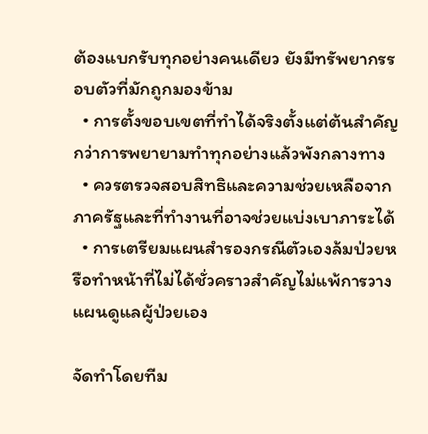ต้องแบกรับทุกอย่างคนเดียว ยังมีทรัพยากรรอบตัวที่มักถูกมองข้าม
  • การตั้งขอบเขตที่ทำได้จริงตั้งแต่ต้นสำคัญกว่าการพยายามทำทุกอย่างแล้วพังกลางทาง
  • ควรตรวจสอบสิทธิและความช่วยเหลือจากภาครัฐและที่ทำงานที่อาจช่วยแบ่งเบาภาระได้
  • การเตรียมแผนสำรองกรณีตัวเองล้มป่วยหรือทำหน้าที่ไม่ได้ชั่วคราวสำคัญไม่แพ้การวางแผนดูแลผู้ป่วยเอง

จัดทำโดยทีม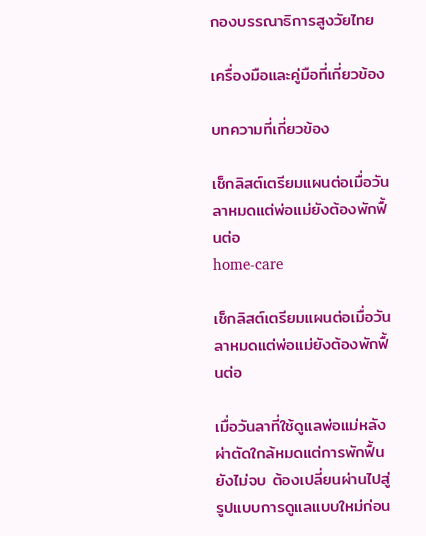กองบรรณาธิการสูงวัยไทย

เครื่องมือและคู่มือที่เกี่ยวข้อง

บทความที่เกี่ยวข้อง

เช็กลิสต์เตรียมแผนต่อเมื่อวันลาหมดแต่พ่อแม่ยังต้องพักฟื้นต่อ
home-care

เช็กลิสต์เตรียมแผนต่อเมื่อวันลาหมดแต่พ่อแม่ยังต้องพักฟื้นต่อ

เมื่อวันลาที่ใช้ดูแลพ่อแม่หลังผ่าตัดใกล้หมดแต่การพักฟื้นยังไม่จบ ต้องเปลี่ยนผ่านไปสู่รูปแบบการดูแลแบบใหม่ก่อน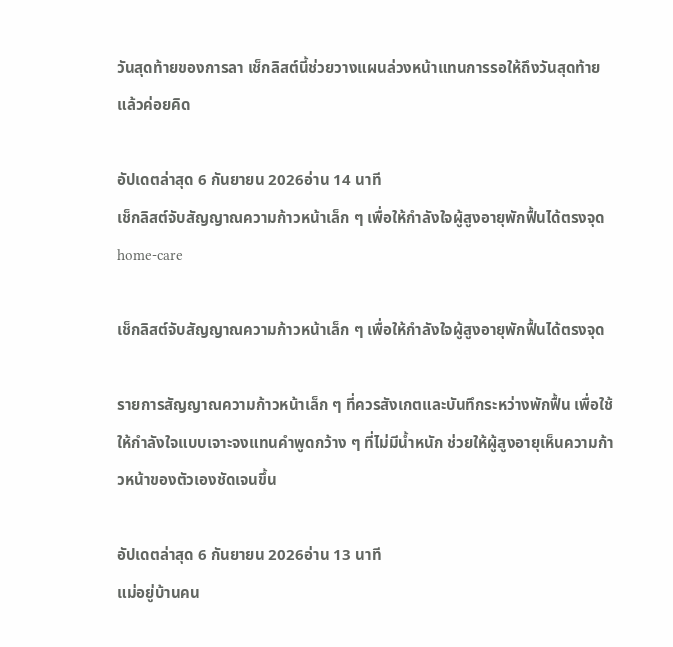วันสุดท้ายของการลา เช็กลิสต์นี้ช่วยวางแผนล่วงหน้าแทนการรอให้ถึงวันสุดท้ายแล้วค่อยคิด

อัปเดตล่าสุด 6 กันยายน 2026อ่าน 14 นาที
เช็กลิสต์จับสัญญาณความก้าวหน้าเล็ก ๆ เพื่อให้กำลังใจผู้สูงอายุพักฟื้นได้ตรงจุด
home-care

เช็กลิสต์จับสัญญาณความก้าวหน้าเล็ก ๆ เพื่อให้กำลังใจผู้สูงอายุพักฟื้นได้ตรงจุด

รายการสัญญาณความก้าวหน้าเล็ก ๆ ที่ควรสังเกตและบันทึกระหว่างพักฟื้น เพื่อใช้ให้กำลังใจแบบเจาะจงแทนคำพูดกว้าง ๆ ที่ไม่มีน้ำหนัก ช่วยให้ผู้สูงอายุเห็นความก้าวหน้าของตัวเองชัดเจนขึ้น

อัปเดตล่าสุด 6 กันยายน 2026อ่าน 13 นาที
แม่อยู่บ้านคน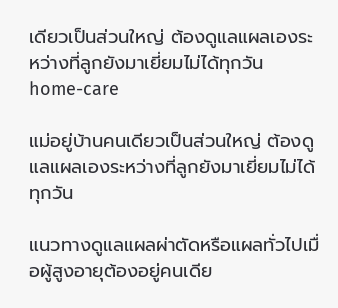เดียวเป็นส่วนใหญ่ ต้องดูแลแผลเองระหว่างที่ลูกยังมาเยี่ยมไม่ได้ทุกวัน
home-care

แม่อยู่บ้านคนเดียวเป็นส่วนใหญ่ ต้องดูแลแผลเองระหว่างที่ลูกยังมาเยี่ยมไม่ได้ทุกวัน

แนวทางดูแลแผลผ่าตัดหรือแผลทั่วไปเมื่อผู้สูงอายุต้องอยู่คนเดีย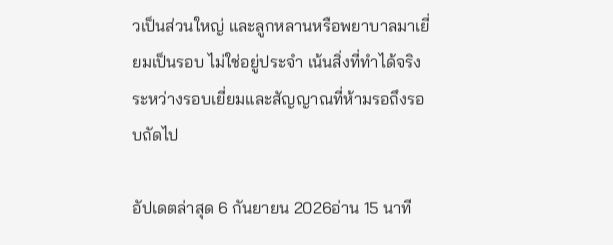วเป็นส่วนใหญ่ และลูกหลานหรือพยาบาลมาเยี่ยมเป็นรอบ ไม่ใช่อยู่ประจำ เน้นสิ่งที่ทำได้จริงระหว่างรอบเยี่ยมและสัญญาณที่ห้ามรอถึงรอบถัดไป

อัปเดตล่าสุด 6 กันยายน 2026อ่าน 15 นาที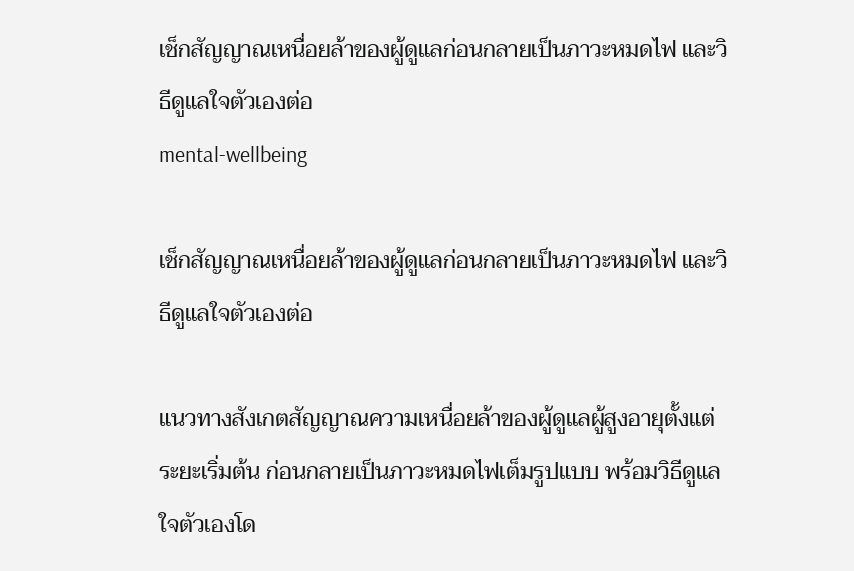เช็กสัญญาณเหนื่อยล้าของผู้ดูแลก่อนกลายเป็นภาวะหมดไฟ และวิธีดูแลใจตัวเองต่อ
mental-wellbeing

เช็กสัญญาณเหนื่อยล้าของผู้ดูแลก่อนกลายเป็นภาวะหมดไฟ และวิธีดูแลใจตัวเองต่อ

แนวทางสังเกตสัญญาณความเหนื่อยล้าของผู้ดูแลผู้สูงอายุตั้งแต่ระยะเริ่มต้น ก่อนกลายเป็นภาวะหมดไฟเต็มรูปแบบ พร้อมวิธีดูแลใจตัวเองโด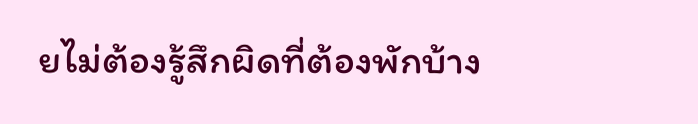ยไม่ต้องรู้สึกผิดที่ต้องพักบ้าง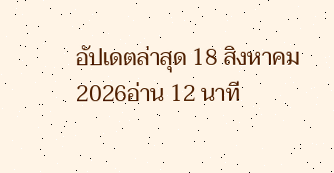อัปเดตล่าสุด 18 สิงหาคม 2026อ่าน 12 นาที